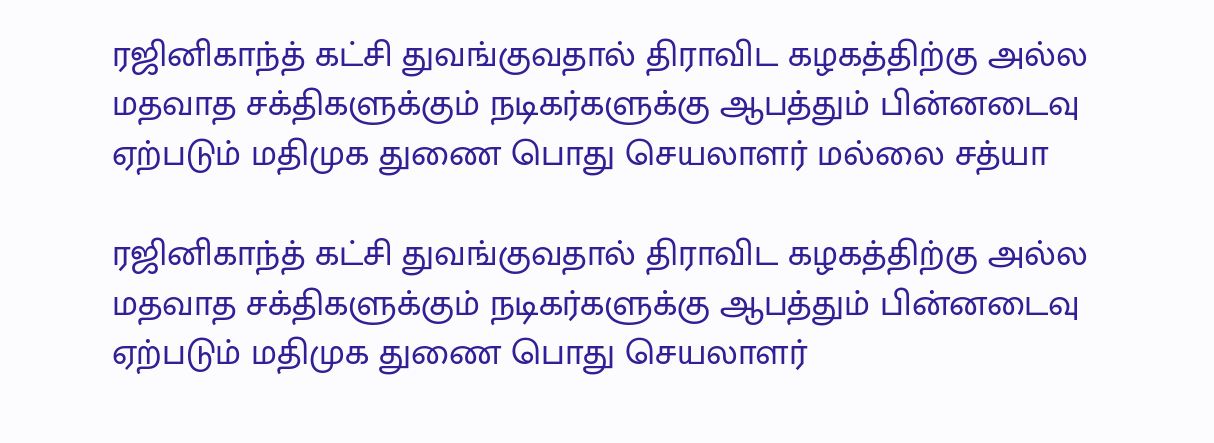ரஜினிகாந்த் கட்சி துவங்குவதால் திராவிட கழகத்திற்கு அல்ல மதவாத சக்திகளுக்கும் நடிகர்களுக்கு ஆபத்தும் பின்னடைவு ஏற்படும் மதிமுக துணை பொது செயலாளர் மல்லை சத்யா

ரஜினிகாந்த் கட்சி துவங்குவதால் திராவிட கழகத்திற்கு அல்ல மதவாத சக்திகளுக்கும் நடிகர்களுக்கு ஆபத்தும் பின்னடைவு ஏற்படும் மதிமுக துணை பொது செயலாளர்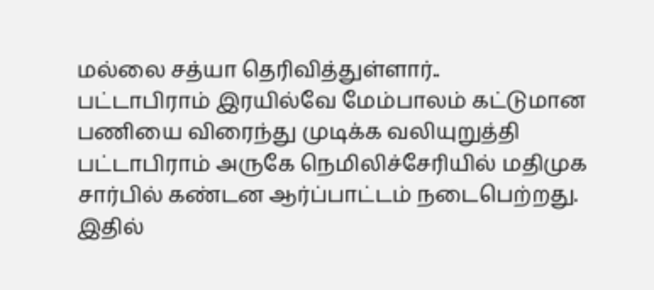மல்லை சத்யா தெரிவித்துள்ளார்..
பட்டாபிராம் இரயில்வே மேம்பாலம் கட்டுமான பணியை விரைந்து முடிக்க வலியுறுத்தி பட்டாபிராம் அருகே நெமிலிச்சேரியில் மதிமுக சார்பில் கண்டன ஆர்ப்பாட்டம் நடைபெற்றது. இதில்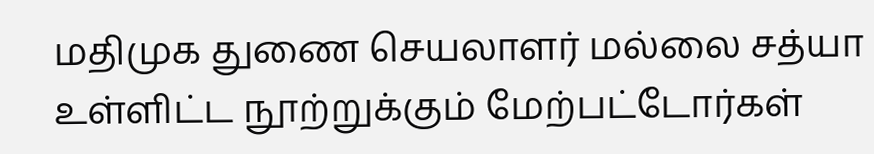மதிமுக துணை செயலாளர் மல்லை சத்யா உள்ளிட்ட நூற்றுக்கும் மேற்பட்டோர்கள்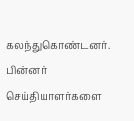கலந்துகொண்டனர். பின்னர் செய்தியாளர்களை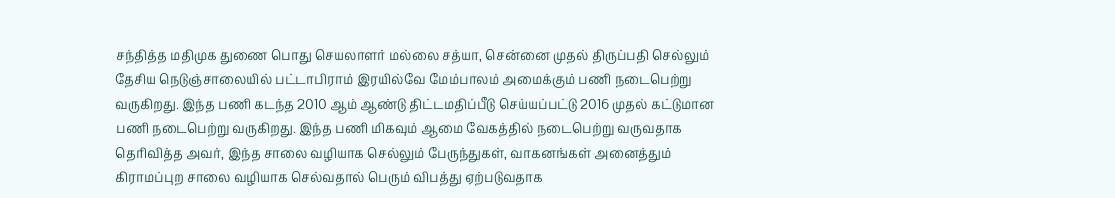சந்தித்த மதிமுக துணை பொது செயலாளர் மல்லை சத்யா, சென்னை முதல் திருப்பதி செல்லும் தேசிய நெடுஞ்சாலையில் பட்டாபிராம் இரயில்வே மேம்பாலம் அமைக்கும் பணி நடைபெற்று வருகிறது. இந்த பணி கடந்த 2010 ஆம் ஆண்டு திட்டமதிப்பீடு செய்யப்பட்டு 2016 முதல் கட்டுமான பணி நடைபெற்று வருகிறது. இந்த பணி மிகவும் ஆமை வேகத்தில் நடைபெற்று வருவதாக தெரிவித்த அவர், இந்த சாலை வழியாக செல்லும் பேருந்துகள், வாகனங்கள் அனைத்தும் கிராமப்புற சாலை வழியாக செல்வதால் பெரும் விபத்து ஏற்படுவதாக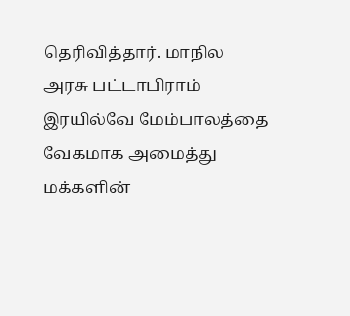தெரிவித்தார். மாநில அரசு பட்டாபிராம் இரயில்வே மேம்பாலத்தை வேகமாக அமைத்து மக்களின்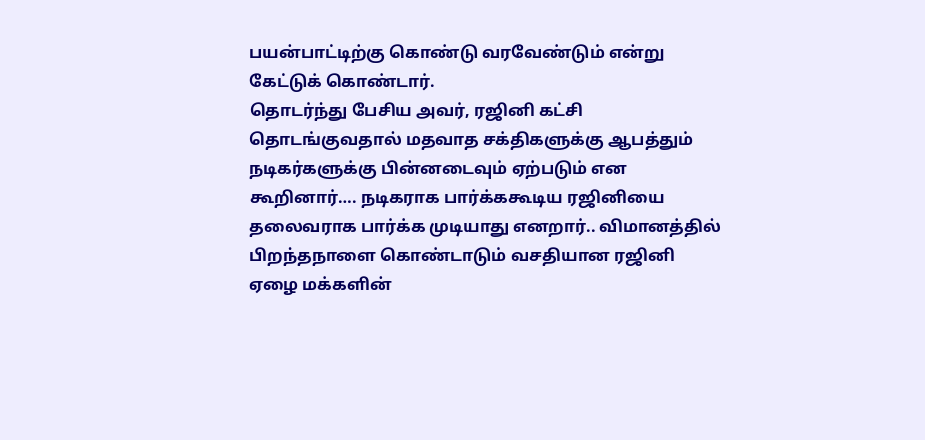பயன்பாட்டிற்கு கொண்டு வரவேண்டும் என்று கேட்டுக் கொண்டார்.
தொடர்ந்து பேசிய அவர், ரஜினி கட்சி தொடங்குவதால் மதவாத சக்திகளுக்கு ஆபத்தும் நடிகர்களுக்கு பின்னடைவும் ஏற்படும் என கூறினார்…. நடிகராக பார்க்ககூடிய ரஜினியை தலைவராக பார்க்க முடியாது எனறார்.. விமானத்தில் பிறந்தநாளை கொண்டாடும் வசதியான ரஜினி ஏழை மக்களின்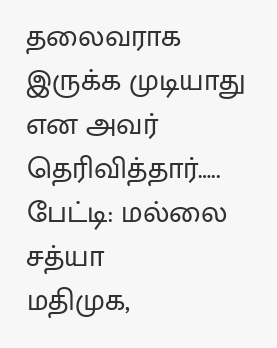தலைவராக இருக்க முடியாது என அவர் தெரிவித்தார்…..
பேட்டி: மல்லை சத்யா
மதிமுக,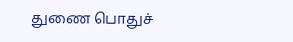துணை பொதுச்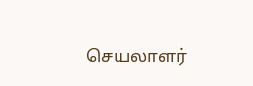செயலாளர்